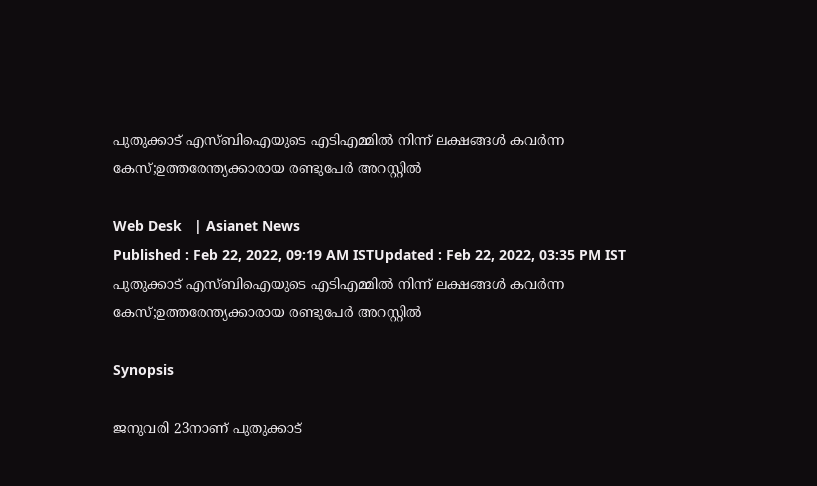പുതുക്കാട് എസ്ബിഐയുടെ എടിഎമ്മില്‍ നിന്ന് ലക്ഷങ്ങൾ കവർന്ന കേസ്;ഉത്തരേന്ത്യക്കാരായ രണ്ടുപേർ അറസ്റ്റിൽ

Web Desk   | Asianet News
Published : Feb 22, 2022, 09:19 AM ISTUpdated : Feb 22, 2022, 03:35 PM IST
പുതുക്കാട് എസ്ബിഐയുടെ എടിഎമ്മില്‍ നിന്ന് ലക്ഷങ്ങൾ കവർന്ന കേസ്;ഉത്തരേന്ത്യക്കാരായ രണ്ടുപേർ അറസ്റ്റിൽ

Synopsis

ജനുവരി 23നാണ് പുതുക്കാട്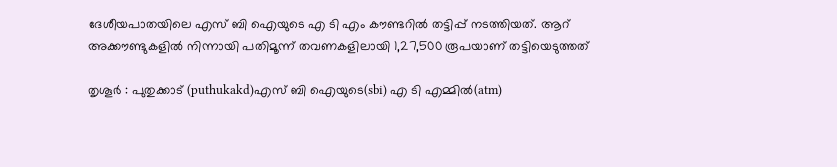ദേശീയപാതയിലെ എസ് ബി ഐയുടെ എ ടി എം കൗണ്ടറിൽ തട്ടിപ്പ് നടത്തിയത്. ആറ് അക്കൗണ്ടുകളിൽ നിന്നായി പതിമൂന്ന് തവണകളിലായി 1,27,500 രൂപയാണ് തട്ടിയെടുത്തത്

തൃശൂർ : പുതുക്കാട് (puthukakd)എസ് ബി ഐയുടെ(sbi) എ ടി എമ്മില്‍(atm)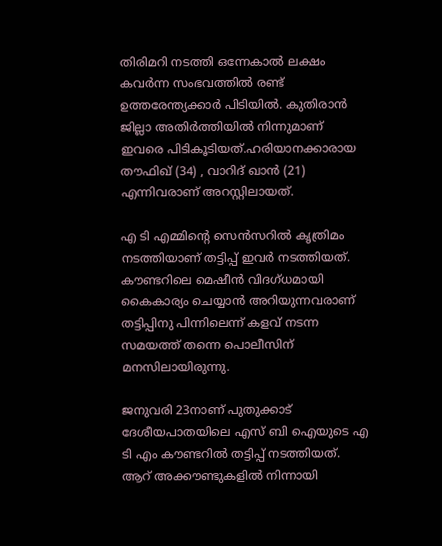തിരിമറി നടത്തി ഒന്നേകാല്‍ ലക്ഷം കവര്‍ന്ന സംഭവത്തിൽ രണ്ട്  ഉത്തരേന്ത്യക്കാർ പിടിയിൽ. കുതിരാൻ ജില്ലാ അതിർത്തിയിൽ നിന്നുമാണ് ഇവരെ പിടികൂടിയത്.ഹരിയാനക്കാരായ തൗഫിഖ് (34) , വാറിദ് ഖാൻ (21) എന്നിവരാണ് അറസ്റ്റിലായത്.

എ ടി എമ്മിന്റെ സെന്‍സറില്‍ കൃത്രിമം നടത്തിയാണ് തട്ടിപ്പ് ഇവർ നടത്തിയത്. കൗണ്ടറിലെ മെഷീന്‍ വിദഗ്ധമായി കൈകാര്യം ചെയ്യാന്‍ അറിയുന്നവരാണ് തട്ടിപ്പിനു പിന്നിലെന്ന് കളവ് നടന്ന സമയത്ത് തന്നെ പൊലീസിന് മനസിലായിരുന്നു.

ജനുവരി 23നാണ് പുതുക്കാട് ദേശീയപാതയിലെ എസ് ബി ഐയുടെ എ ടി എം കൗണ്ടറിൽ തട്ടിപ്പ് നടത്തിയത്. ആറ് അക്കൗണ്ടുകളിൽ നിന്നായി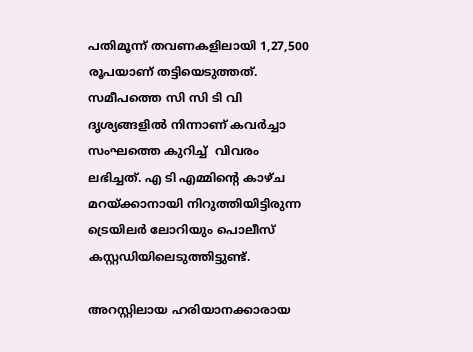പതിമൂന്ന് തവണകളിലായി 1,27,500 രൂപയാണ് തട്ടിയെടുത്തത്. സമീപത്തെ സി സി‌ ടി വി ദൃശ്യങ്ങളിൽ നിന്നാണ് കവർച്ചാ സംഘത്തെ കുറിച്ച്  വിവരം ലഭിച്ചത്. എ ടി എമ്മിന്റെ കാഴ്ച മറയ്ക്കാനായി നിറുത്തിയിട്ടിരുന്ന ട്രെയിലർ ലോറിയും പൊലീസ് കസ്റ്റഡിയിലെടുത്തിട്ടുണ്ട്.

അറസ്റ്റിലായ ഹരിയാനക്കാരായ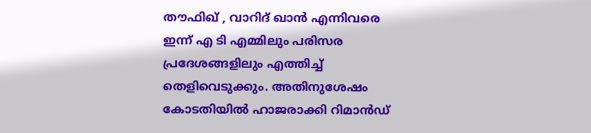തൗഫിഖ് , വാറിദ് ഖാൻ എന്നിവരെ ഇന്ന് എ ടി എമ്മിലും ‌പരിസര പ്രദേശങ്ങളിലും എത്തിച്ച് തെളിവെടുക്കും. അതിനുശേഷം കോടതിയിൽ ഹാജരാക്കി റിമാൻഡ്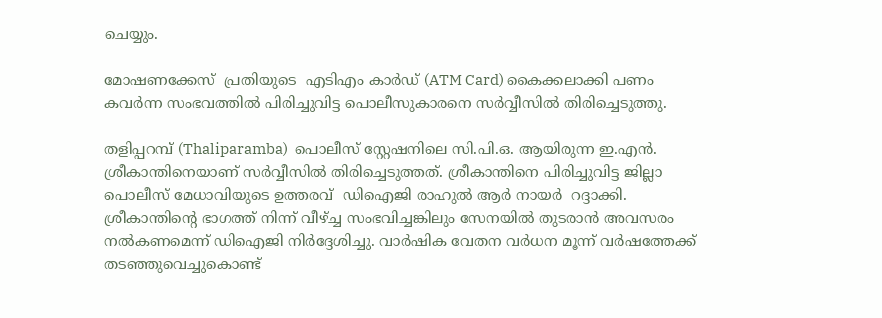ചെയ്യും.

മോഷണക്കേസ്  പ്രതിയുടെ  എടിഎം കാർഡ് (ATM Card) കൈക്കലാക്കി പണം കവർന്ന സംഭവത്തിൽ പിരിച്ചുവിട്ട പൊലീസുകാരനെ സർവ്വീസിൽ തിരിച്ചെടുത്തു.

തളിപ്പറമ്പ് (Thaliparamba)  പൊലീസ് സ്റ്റേഷനിലെ സി.പി.ഒ. ആയിരുന്ന ഇ.എൻ. ശ്രീകാന്തിനെയാണ് സർവ്വീസിൽ തിരിച്ചെടുത്തത്. ശ്രീകാന്തിനെ പിരിച്ചുവിട്ട ജില്ലാ പൊലീസ് മേധാവിയുടെ ഉത്തരവ്  ഡിഐജി രാഹുൽ ആർ നായർ  റദ്ദാക്കി. ശ്രീകാന്തിന്റെ ഭാഗത്ത് നിന്ന് വീഴ്ച്ച സംഭവിച്ചങ്കിലും സേനയിൽ തുടരാൻ അവസരം നൽകണമെന്ന് ഡിഐജി നിർദ്ദേശിച്ചു. വാർഷിക വേതന വർധന മൂന്ന് വർഷത്തേക്ക് തടഞ്ഞുവെച്ചുകൊണ്ട്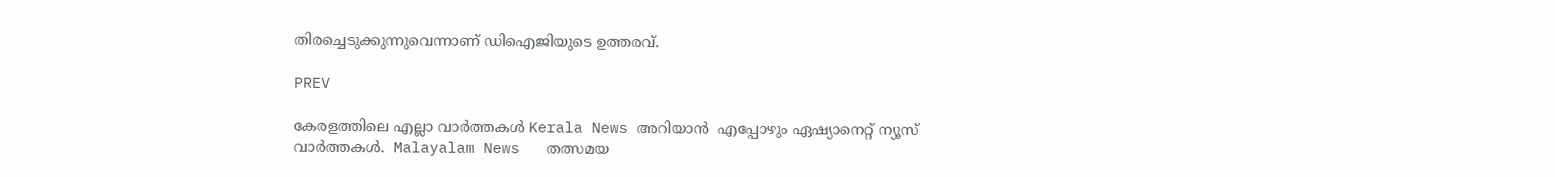തിരച്ചെടുക്കുന്നുവെന്നാണ് ഡിഐജിയുടെ ഉത്തരവ്.

PREV

കേരളത്തിലെ എല്ലാ വാർത്തകൾ Kerala News അറിയാൻ  എപ്പോഴും ഏഷ്യാനെറ്റ് ന്യൂസ് വാർത്തകൾ.  Malayalam News   തത്സമയ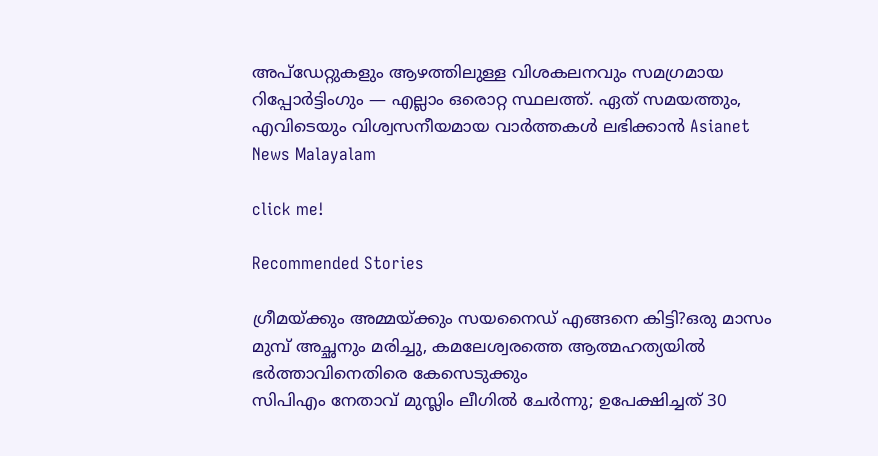അപ്‌ഡേറ്റുകളും ആഴത്തിലുള്ള വിശകലനവും സമഗ്രമായ റിപ്പോർട്ടിംഗും — എല്ലാം ഒരൊറ്റ സ്ഥലത്ത്. ഏത് സമയത്തും, എവിടെയും വിശ്വസനീയമായ വാർത്തകൾ ലഭിക്കാൻ Asianet News Malayalam

click me!

Recommended Stories

ഗ്രീമയ്ക്കും അമ്മയ്ക്കും സയനൈഡ് എങ്ങനെ കിട്ടി?ഒരു മാസം മുമ്പ് അച്ഛനും മരിച്ചു, കമലേശ്വരത്തെ ആത്മഹത്യയിൽ ഭർത്താവിനെതിരെ കേസെടുക്കും
സിപിഎം നേതാവ് മുസ്ലിം ലീഗിൽ ചേർന്നു; ഉപേക്ഷിച്ചത് 30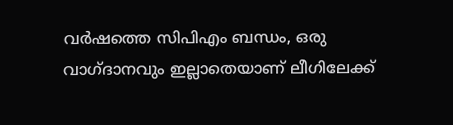വർഷത്തെ സിപിഎം ബന്ധം, ഒരു വാഗ്ദാനവും ഇല്ലാതെയാണ് ലീഗിലേക്ക്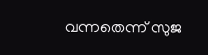വന്നതെന്ന് സുജ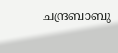ചന്ദ്രബാബു